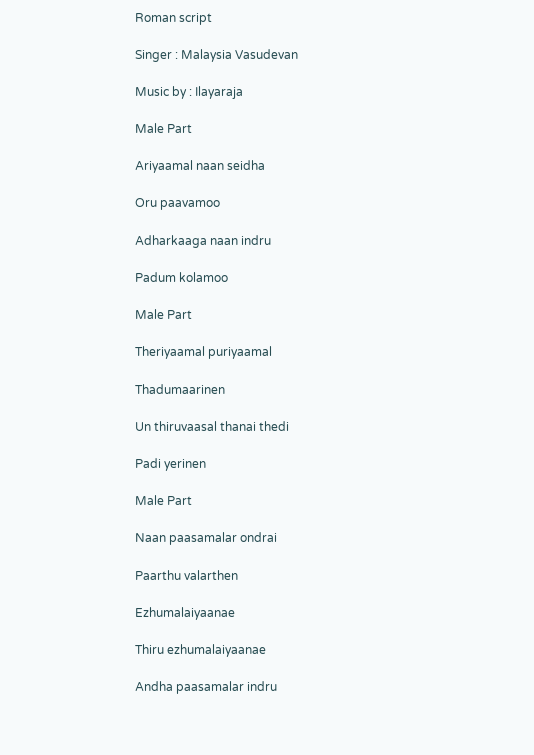Roman script

Singer : Malaysia Vasudevan

Music by : Ilayaraja

Male Part

Ariyaamal naan seidha

Oru paavamoo

Adharkaaga naan indru

Padum kolamoo

Male Part

Theriyaamal puriyaamal

Thadumaarinen

Un thiruvaasal thanai thedi

Padi yerinen

Male Part

Naan paasamalar ondrai

Paarthu valarthen

Ezhumalaiyaanae

Thiru ezhumalaiyaanae

Andha paasamalar indru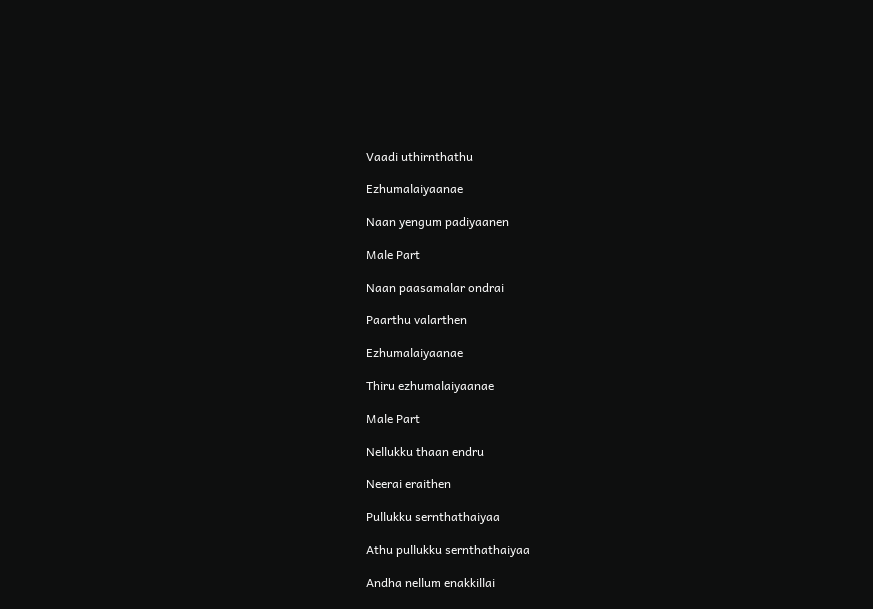Vaadi uthirnthathu

Ezhumalaiyaanae

Naan yengum padiyaanen

Male Part

Naan paasamalar ondrai

Paarthu valarthen

Ezhumalaiyaanae

Thiru ezhumalaiyaanae

Male Part

Nellukku thaan endru

Neerai eraithen

Pullukku sernthathaiyaa

Athu pullukku sernthathaiyaa

Andha nellum enakkillai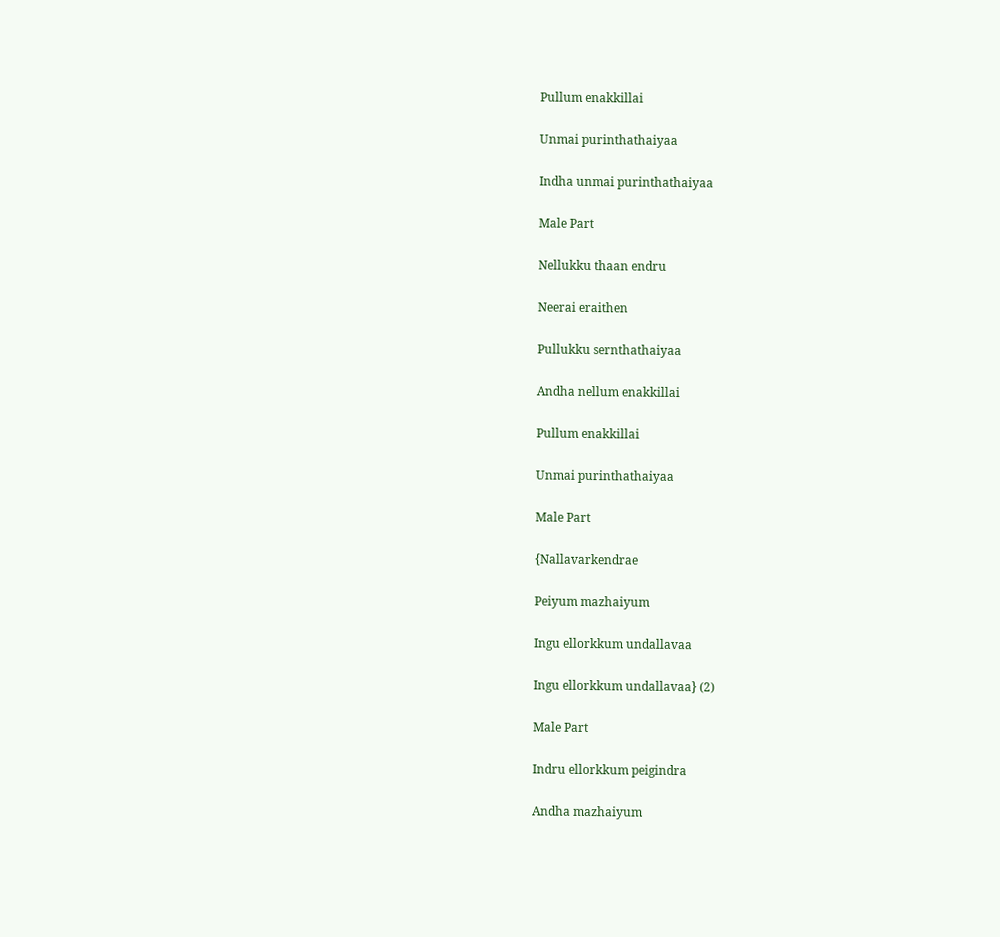Pullum enakkillai

Unmai purinthathaiyaa

Indha unmai purinthathaiyaa

Male Part

Nellukku thaan endru

Neerai eraithen

Pullukku sernthathaiyaa

Andha nellum enakkillai

Pullum enakkillai

Unmai purinthathaiyaa

Male Part

{Nallavarkendrae

Peiyum mazhaiyum

Ingu ellorkkum undallavaa

Ingu ellorkkum undallavaa} (2)

Male Part

Indru ellorkkum peigindra

Andha mazhaiyum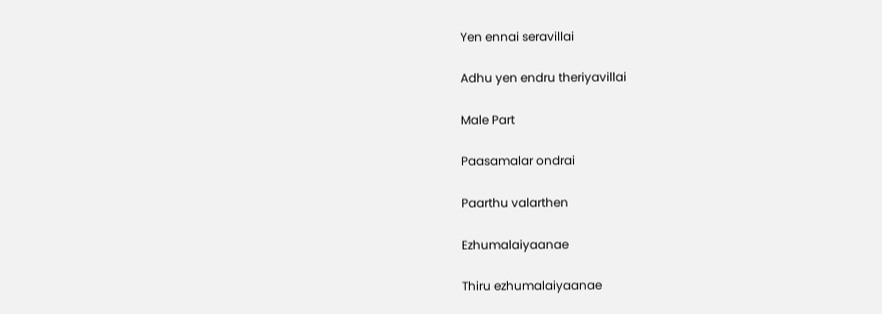Yen ennai seravillai

Adhu yen endru theriyavillai

Male Part

Paasamalar ondrai

Paarthu valarthen

Ezhumalaiyaanae

Thiru ezhumalaiyaanae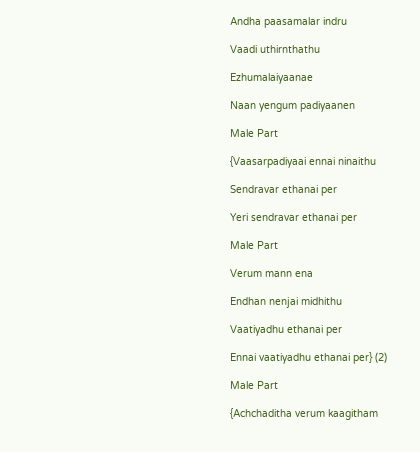Andha paasamalar indru

Vaadi uthirnthathu

Ezhumalaiyaanae

Naan yengum padiyaanen

Male Part

{Vaasarpadiyaai ennai ninaithu

Sendravar ethanai per

Yeri sendravar ethanai per

Male Part

Verum mann ena

Endhan nenjai midhithu

Vaatiyadhu ethanai per

Ennai vaatiyadhu ethanai per} (2)

Male Part

{Achchaditha verum kaagitham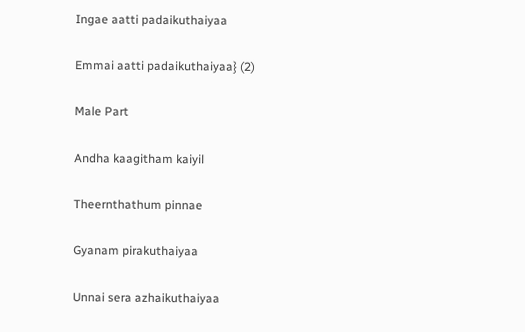Ingae aatti padaikuthaiyaa

Emmai aatti padaikuthaiyaa} (2)

Male Part

Andha kaagitham kaiyil

Theernthathum pinnae

Gyanam pirakuthaiyaa

Unnai sera azhaikuthaiyaa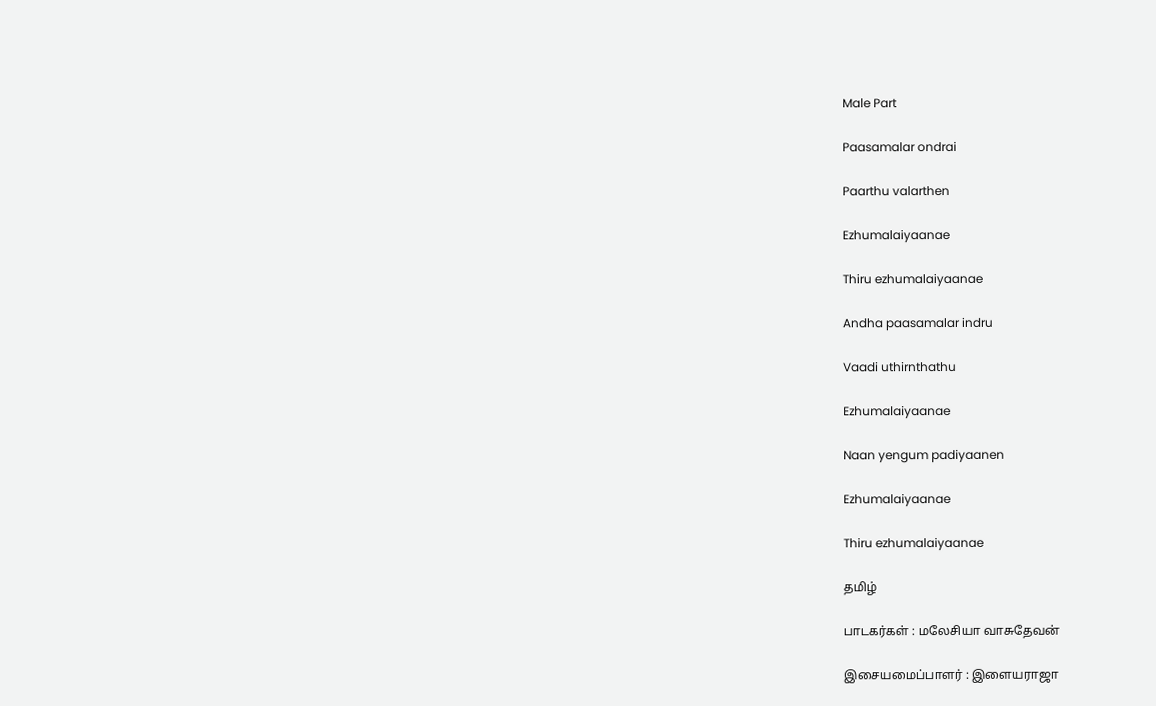Male Part

Paasamalar ondrai

Paarthu valarthen

Ezhumalaiyaanae

Thiru ezhumalaiyaanae

Andha paasamalar indru

Vaadi uthirnthathu

Ezhumalaiyaanae

Naan yengum padiyaanen

Ezhumalaiyaanae

Thiru ezhumalaiyaanae

தமிழ்

பாடகர்கள் : மலேசியா வாசுதேவன்

இசையமைப்பாளர் : இளையராஜா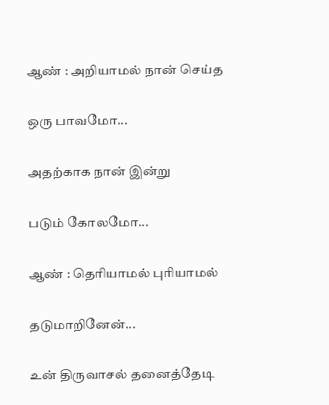ஆண் : அறியாமல் நான் செய்த

ஒரு பாவமோ...

அதற்காக நான் இன்று

படும் கோலமோ...

ஆண் : தெரியாமல் புரியாமல்

தடுமாறினேன்...

உன் திருவாசல் தனைத்தேடி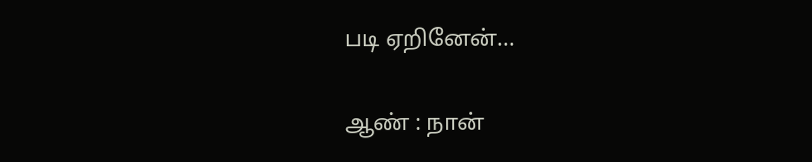படி ஏறினேன்...

ஆண் : நான்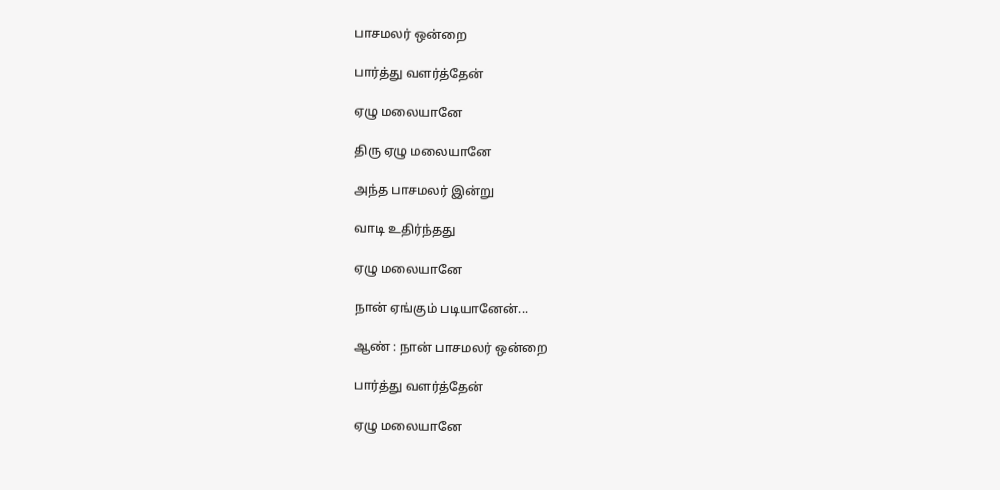பாசமலர் ஒன்றை

பார்த்து வளர்த்தேன்

ஏழு மலையானே

திரு ஏழு மலையானே

அந்த பாசமலர் இன்று

வாடி உதிர்ந்தது

ஏழு மலையானே

நான் ஏங்கும் படியானேன்...

ஆண் : நான் பாசமலர் ஒன்றை

பார்த்து வளர்த்தேன்

ஏழு மலையானே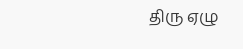திரு ஏழு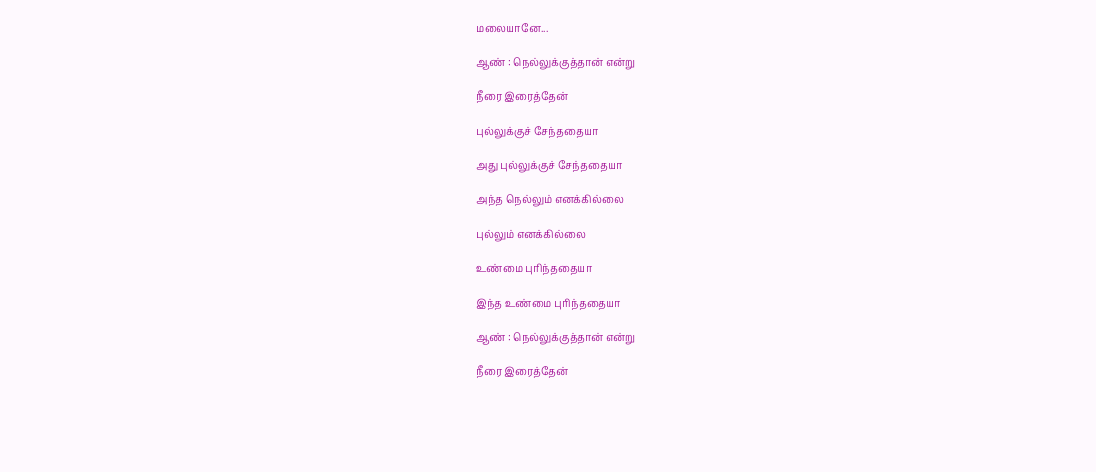மலையானே...

ஆண் : நெல்லுக்குத்தான் என்று

நீரை இரைத்தேன்

புல்லுக்குச் சேந்ததையா

அது புல்லுக்குச் சேந்ததையா

அந்த நெல்லும் எனக்கில்லை

புல்லும் எனக்கில்லை

உண்மை புரிந்ததையா

இந்த உண்மை புரிந்ததையா

ஆண் : நெல்லுக்குத்தான் என்று

நீரை இரைத்தேன்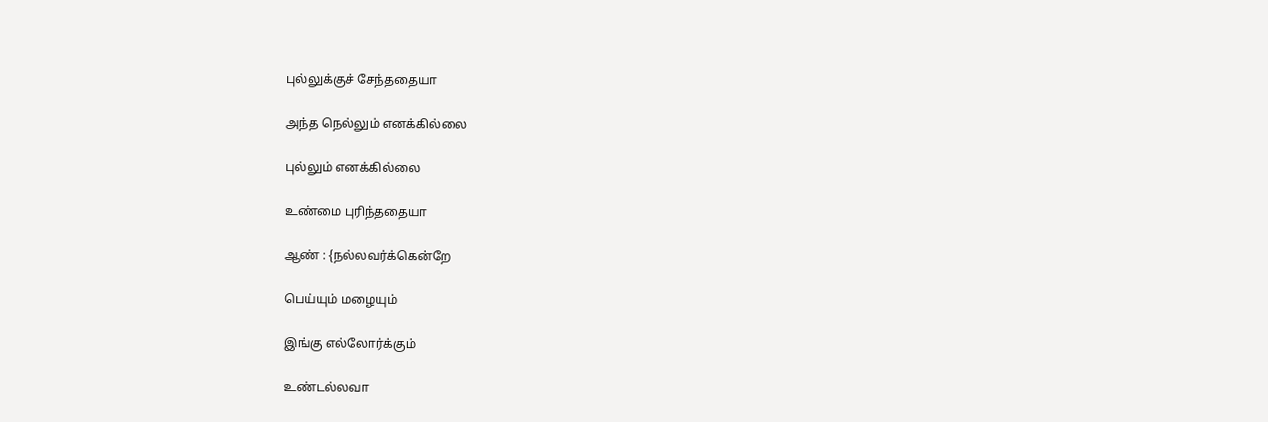புல்லுக்குச் சேந்ததையா

அந்த நெல்லும் எனக்கில்லை

புல்லும் எனக்கில்லை

உண்மை புரிந்ததையா

ஆண் : {நல்லவர்க்கென்றே

பெய்யும் மழையும்

இங்கு எல்லோர்க்கும்

உண்டல்லவா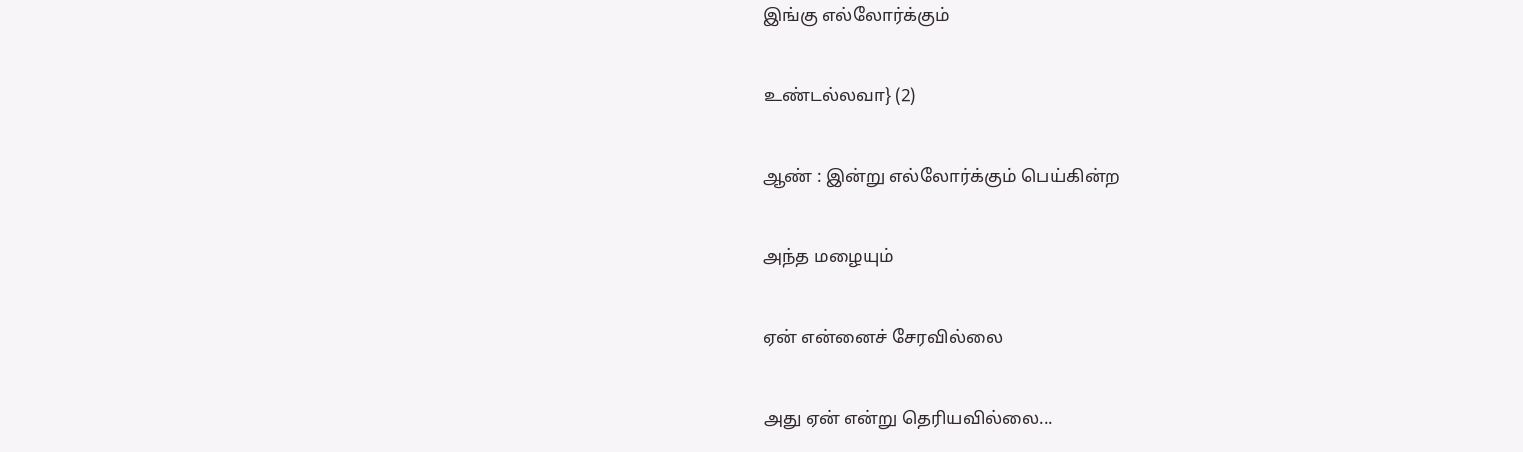இங்கு எல்லோர்க்கும்

உண்டல்லவா} (2)

ஆண் : இன்று எல்லோர்க்கும் பெய்கின்ற

அந்த மழையும்

ஏன் என்னைச் சேரவில்லை

அது ஏன் என்று தெரியவில்லை...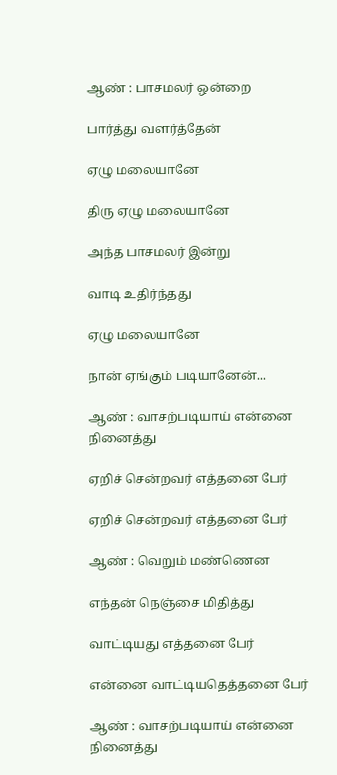ஆண் : பாசமலர் ஒன்றை

பார்த்து வளர்த்தேன்

ஏழு மலையானே

திரு ஏழு மலையானே

அந்த பாசமலர் இன்று

வாடி உதிர்ந்தது

ஏழு மலையானே

நான் ஏங்கும் படியானேன்...

ஆண் : வாசற்படியாய் என்னை நினைத்து

ஏறிச் சென்றவர் எத்தனை பேர்

ஏறிச் சென்றவர் எத்தனை பேர்

ஆண் : வெறும் மண்ணென

எந்தன் நெஞ்சை மிதித்து

வாட்டியது எத்தனை பேர்

என்னை வாட்டியதெத்தனை பேர்

ஆண் : வாசற்படியாய் என்னை நினைத்து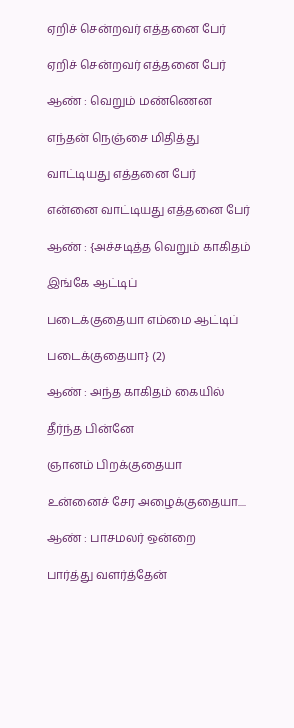ஏறிச் சென்றவர் எத்தனை பேர்

ஏறிச் சென்றவர் எத்தனை பேர்

ஆண் : வெறும் மண்ணென

எந்தன் நெஞ்சை மிதித்து

வாட்டியது எத்தனை பேர்

என்னை வாட்டியது எத்தனை பேர்

ஆண் : {அச்சடித்த வெறும் காகிதம்

இங்கே ஆட்டிப்

படைக்குதையா எம்மை ஆட்டிப்

படைக்குதையா} (2)

ஆண் : அந்த காகிதம் கையில்

தீர்ந்த பின்னே

ஞானம் பிறக்குதையா

உன்னைச் சேர அழைக்குதையா....

ஆண் : பாசமலர் ஒன்றை

பார்த்து வளர்த்தேன்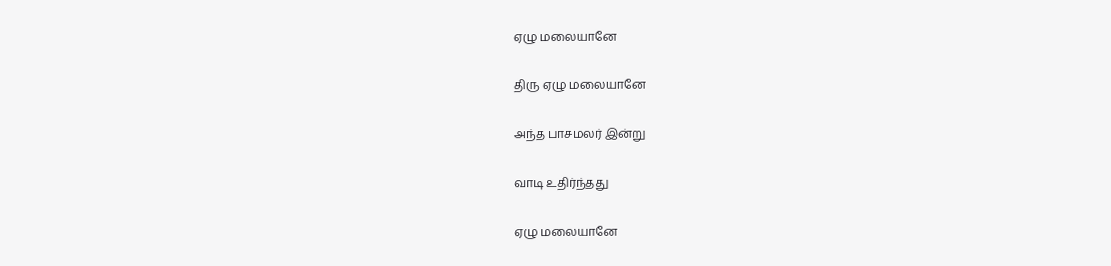ஏழு மலையானே

திரு ஏழு மலையானே

அந்த பாசமலர் இன்று

வாடி உதிர்ந்தது

ஏழு மலையானே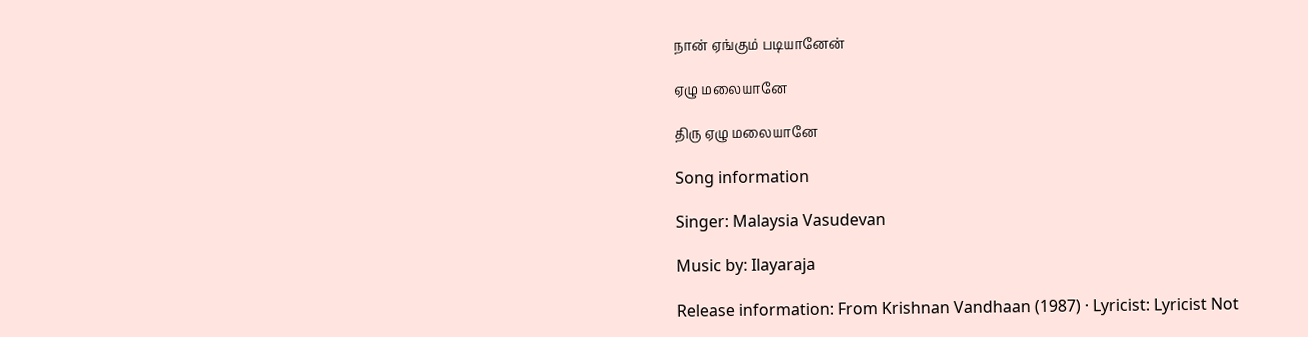நான் ஏங்கும் படியானேன்

ஏழு மலையானே

திரு ஏழு மலையானே

Song information

Singer: Malaysia Vasudevan

Music by: Ilayaraja

Release information: From Krishnan Vandhaan (1987) · Lyricist: Lyricist Not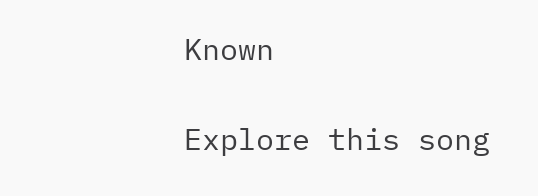Known

Explore this song